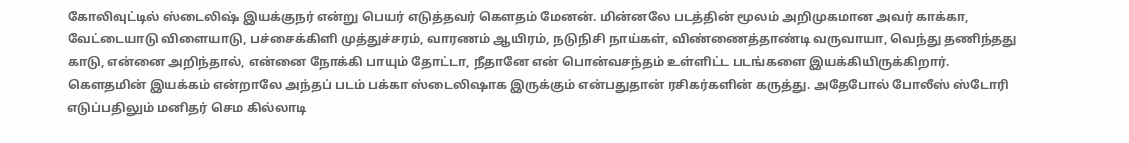கோலிவுட்டில் ஸ்டைலிஷ் இயக்குநர் என்று பெயர் எடுத்தவர் கௌதம் மேனன். மின்னலே படத்தின் மூலம் அறிமுகமான அவர் காக்கா, வேட்டையாடு விளையாடு, பச்சைக்கிளி முத்துச்சரம், வாரணம் ஆயிரம், நடுநிசி நாய்கள், விண்ணைத்தாண்டி வருவாயா, வெந்து தணிந்தது காடு, என்னை அறிந்தால், என்னை நோக்கி பாயும் தோட்டா, நீதானே என் பொன்வசந்தம் உள்ளிட்ட படங்களை இயக்கியிருக்கிறார்.
கௌதமின் இயக்கம் என்றாலே அந்தப் படம் பக்கா ஸ்டைலிஷாக இருக்கும் என்பதுதான் ரசிகர்களின் கருத்து. அதேபோல் போலீஸ் ஸ்டோரி எடுப்பதிலும் மனிதர் செம கில்லாடி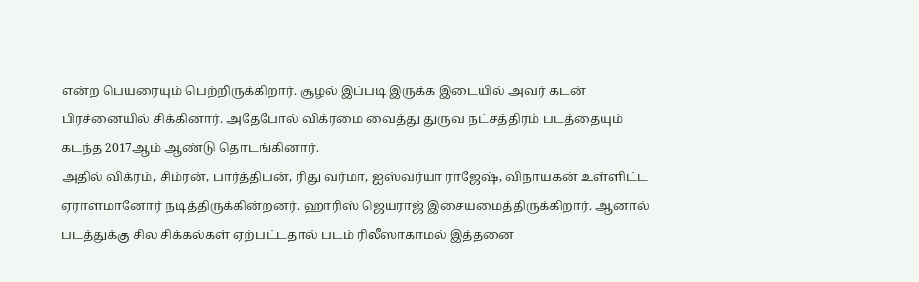என்ற பெயரையும் பெற்றிருக்கிறார். சூழல் இப்படி இருக்க இடையில் அவர் கடன் பிரச்னையில் சிக்கினார். அதேபோல் விக்ரமை வைத்து துருவ நட்சத்திரம் படத்தையும் கடந்த 2017ஆம் ஆண்டு தொடங்கினார்.
அதில் விக்ரம், சிம்ரன், பார்த்திபன், ரிது வர்மா, ஐஸ்வர்யா ராஜேஷ், விநாயகன் உள்ளிட்ட ஏராளமானோர் நடித்திருக்கின்றனர். ஹாரிஸ் ஜெயராஜ் இசையமைத்திருக்கிறார். ஆனால் படத்துக்கு சில சிக்கல்கள் ஏற்பட்டதால் படம் ரிலீஸாகாமல் இத்தனை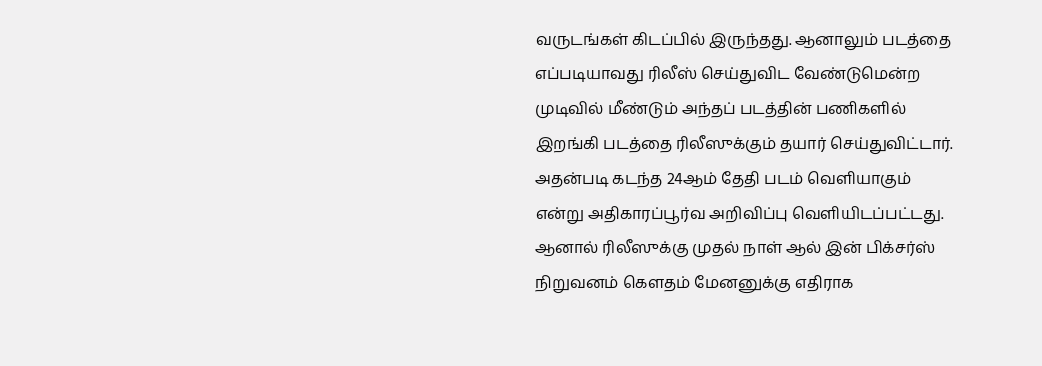வருடங்கள் கிடப்பில் இருந்தது. ஆனாலும் படத்தை எப்படியாவது ரிலீஸ் செய்துவிட வேண்டுமென்ற முடிவில் மீண்டும் அந்தப் படத்தின் பணிகளில் இறங்கி படத்தை ரிலீஸுக்கும் தயார் செய்துவிட்டார்.
அதன்படி கடந்த 24ஆம் தேதி படம் வெளியாகும் என்று அதிகாரப்பூர்வ அறிவிப்பு வெளியிடப்பட்டது. ஆனால் ரிலீஸுக்கு முதல் நாள் ஆல் இன் பிக்சர்ஸ் நிறுவனம் கௌதம் மேனனுக்கு எதிராக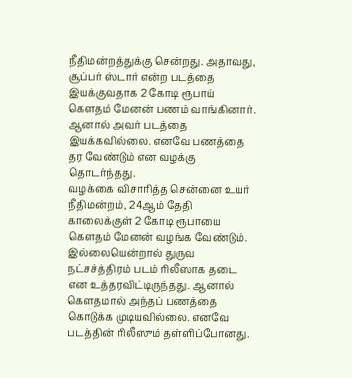நீதிமன்றத்துக்கு சென்றது. அதாவது, சூப்பர் ஸ்டார் என்ற படத்தை இயக்குவதாக 2 கோடி ரூபாய் கௌதம் மேனன் பணம் வாங்கினார். ஆனால் அவர் படத்தை இயக்கவில்லை. எனவே பணத்தை தர வேண்டும் என வழக்கு தொடர்ந்தது.
வழக்கை விசாரித்த சென்னை உயர் நீதிமன்றம், 24ஆம் தேதி காலைக்குள் 2 கோடி ரூபாயை கௌதம் மேனன் வழங்க வேண்டும். இல்லையென்றால் துருவ நட்சச்த்திரம் படம் ரிலீஸாக தடை என உத்தரவிட்டிருந்தது. ஆனால் கௌதமால் அந்தப் பணத்தை கொடுக்க முடியவில்லை. எனவே படத்தின் ரிலீஸும் தள்ளிப்போனது.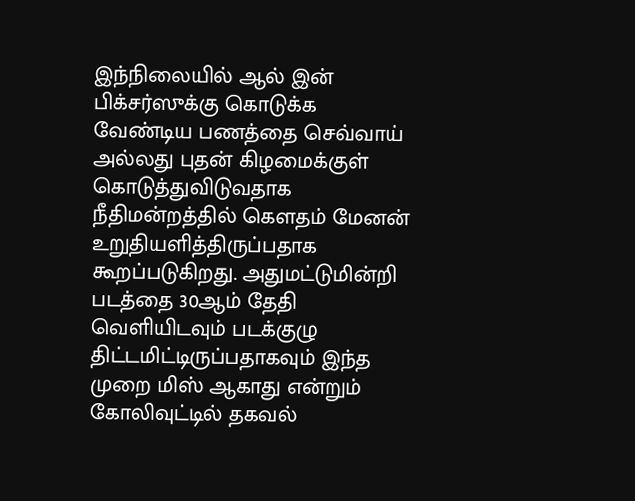இந்நிலையில் ஆல் இன் பிக்சர்ஸுக்கு கொடுக்க வேண்டிய பணத்தை செவ்வாய் அல்லது புதன் கிழமைக்குள் கொடுத்துவிடுவதாக நீதிமன்றத்தில் கௌதம் மேனன் உறுதியளித்திருப்பதாக கூறப்படுகிறது. அதுமட்டுமின்றி படத்தை 30ஆம் தேதி வெளியிடவும் படக்குழு திட்டமிட்டிருப்பதாகவும் இந்த முறை மிஸ் ஆகாது என்றும் கோலிவுட்டில் தகவல்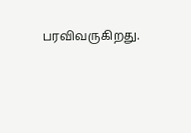பரவிவருகிறது.